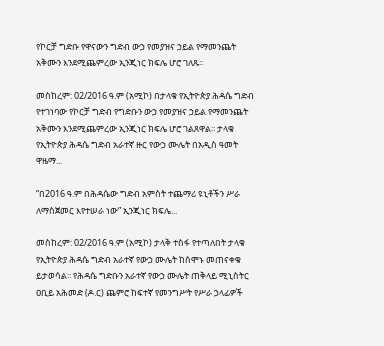የኮርቻ ግድቡ የዋናውን ግድብ ውኃ የመያዝና ኃይል የማመንጨት አቅሙን እንደሚጨምረው ኢንጂነር ክፍሌ ሆሮ ገለጹ፡፡

መስከረም: 02/2016 ዓ.ም (አሚኮ) በታላቁ የኢትዮጵያ ሕዳሴ ግድብ የተገነባው የኮርቻ ግድብ የግድቡን ውኃ የመያዝና ኃይል የማመንጨት አቅሙን እንደሚጨምረው ኢንጂነር ክፍሌ ሆሮ ገልጸዋል፡፡ ታላቁ የኢትዮጵያ ሕዳሴ ግድብ አራተኛ ዙር የውኃ ሙሌት በአዲስ ዓመት ዋዜማ...

“በ2016 ዓ.ም በሕዳሴው ግድብ አምስት ተጨማሪ ዩኒቶችን ሥራ ለማስጀመር እየተሠራ ነው” ኢንጂነር ክፍሌ...

መስከረም: 02/2016 ዓ.ም (አሚኮ) ታላቅ ተስፋ የተጣለበት ታላቁ የኢትዮጵያ ሕዳሴ ግድብ አራተኛ የውኃ ሙሌት ከሰሞኑ መጠናቀቁ ይታወሳል፡፡ የሕዳሴ ግድቡን አራተኛ የውኃ ሙሌት ጠቅላይ ሚኒስትር ዐቢይ አሕመድ (ዶ.ር) ጨምሮ ከፍተኛ የመንግሥት የሥራ ኃላፊዎች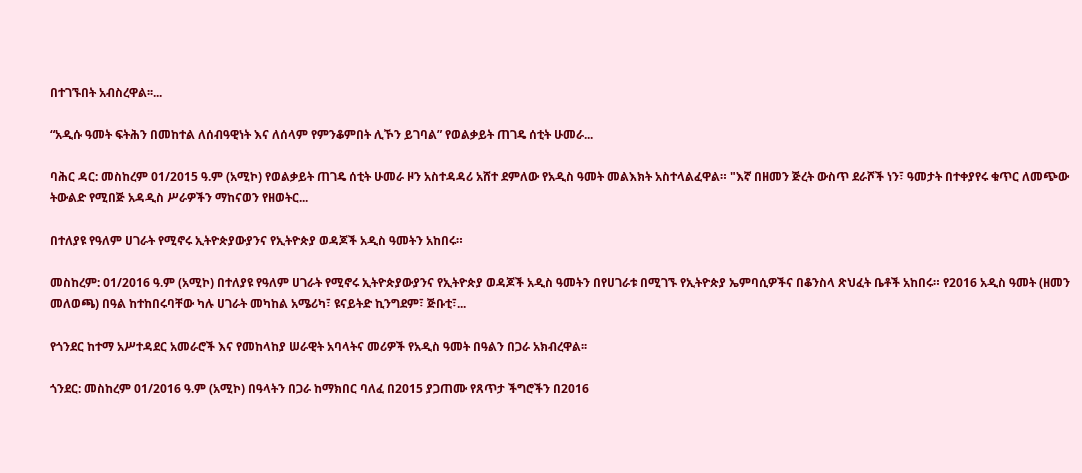በተገኙበት አብስረዋል፡፡...

“አዲሱ ዓመት ፍትሕን በመከተል ለሰብዓዊነት እና ለሰላም የምንቆምበት ሊኾን ይገባል” የወልቃይት ጠገዴ ሰቲት ሁመራ...

ባሕር ዳር: መስከረም 01/2015 ዓ.ም (አሚኮ) የወልቃይት ጠገዴ ሰቲት ሁመራ ዞን አስተዳዳሪ አሸተ ደምለው የአዲስ ዓመት መልእክት አስተላልፈዋል። "እኛ በዘመን ጅረት ውስጥ ደራሾች ነን፣ ዓመታት በተቀያየሩ ቁጥር ለመጭው ትውልድ የሚበጅ አዳዲስ ሥራዎችን ማከናወን የዘወትር...

በተለያዩ የዓለም ሀገራት የሚኖሩ ኢትዮጵያውያንና የኢትዮጵያ ወዳጆች አዲስ ዓመትን አከበሩ።

መስከረም: 01/2016 ዓ.ም (አሚኮ) በተለያዩ የዓለም ሀገራት የሚኖሩ ኢትዮጵያውያንና የኢትዮጵያ ወዳጆች አዲስ ዓመትን በየሀገራቱ በሚገኙ የኢትዮጵያ ኤምባሲዎችና በቆንስላ ጽህፈት ቤቶች አከበሩ። የ2016 አዲስ ዓመት (ዘመን መለወጫ) በዓል ከተከበሩባቸው ካሉ ሀገራት መካከል አሜሪካ፣ ዩናይትድ ኪንግደም፣ ጅቡቲ፣...

የጎንደር ከተማ አሥተዳደር አመራሮች እና የመከላከያ ሠራዊት አባላትና መሪዎች የአዲስ ዓመት በዓልን በጋራ አክብረዋል፡፡

ጎንደር: መስከረም 01/2016 ዓ.ም (አሚኮ) በዓላትን በጋራ ከማክበር ባለፈ በ2015 ያጋጠሙ የጸጥታ ችግሮችን በ2016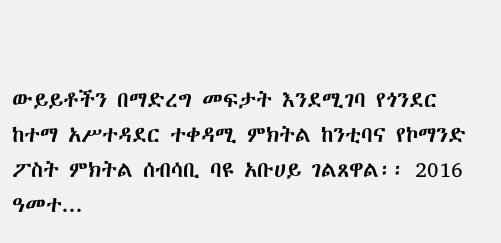ውይይቶችን በማድረግ መፍታት እንደሚገባ የጎንደር ከተማ አሥተዳደር ተቀዳሚ ምክትል ከንቲባና የኮማንድ ፖስት ምክትል ሰብሳቢ ባዩ አቡሀይ ገልጸዋል፡፡ 2016 ዓመተ...